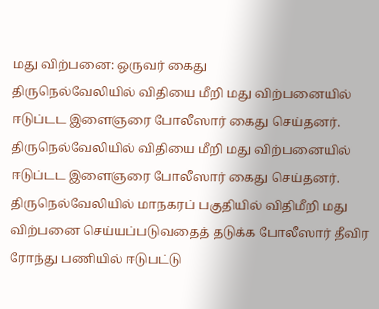மது விற்பனை: ஒருவர் கைது
திருநெல்வேலியில் விதியை மீறி மது விற்பனையில் ஈடுப்டட இளைஞரை போலீஸார் கைது செய்தனர்.
திருநெல்வேலியில் விதியை மீறி மது விற்பனையில் ஈடுப்டட இளைஞரை போலீஸார் கைது செய்தனர்.
திருநெல்வேலியில் மாநகரப் பகுதியில் விதிமீறி மது விற்பனை செய்யப்படுவதைத் தடுக்க போலீஸார் தீவிர ரோந்து பணியில் ஈடுபட்டு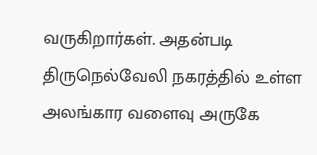வருகிறார்கள். அதன்படி திருநெல்வேலி நகரத்தில் உள்ள அலங்கார வளைவு அருகே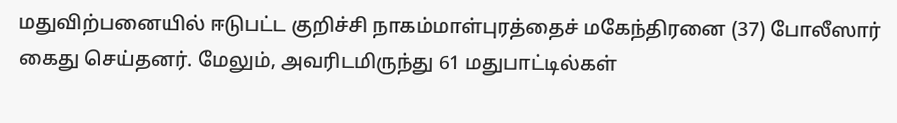மதுவிற்பனையில் ஈடுபட்ட குறிச்சி நாகம்மாள்புரத்தைச் மகேந்திரனை (37) போலீஸார் கைது செய்தனர். மேலும், அவரிடமிருந்து 61 மதுபாட்டில்கள்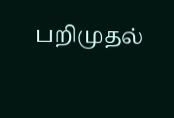பறிமுதல்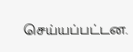செய்யப்பட்டன.